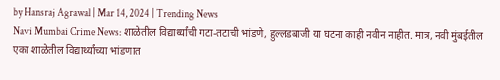by Hansraj Agrawal | Mar 14, 2024 | Trending News
Navi Mumbai Crime News: शाळेतील विद्यार्थ्यांची गटा-तटाची भांडणे, हुल्लडबाजी या घटना काही नवीन नाहीत. मात्र, नवी मुंबईतील एका शाळेतील विद्यार्थ्यांच्या भांडणात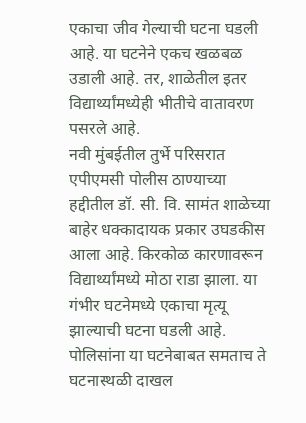एकाचा जीव गेल्याची घटना घडली आहे. या घटनेने एकच खळबळ उडाली आहे. तर, शाळेतील इतर विद्यार्थ्यांमध्येही भीतीचे वातावरण पसरले आहे.
नवी मुंबईतील तुर्भे परिसरात एपीएमसी पोलीस ठाण्याच्या हद्दीतील डॉ. सी. वि. सामंत शाळेच्या बाहेर धक्कादायक प्रकार उघडकीस आला आहे. किरकोळ कारणावरून विद्यार्थ्यांमध्ये मोठा राडा झाला. या गंभीर घटनेमध्ये एकाचा मृत्यू झाल्याची घटना घडली आहे. पोलिसांना या घटनेबाबत समताच ते घटनास्थळी दाखल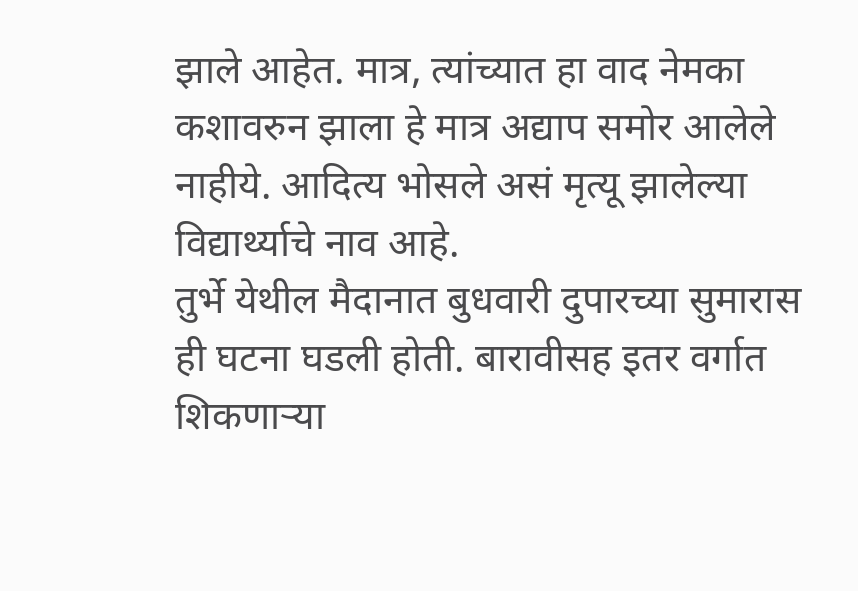झाले आहेत. मात्र, त्यांच्यात हा वाद नेमका कशावरुन झाला हे मात्र अद्याप समोर आलेले नाहीये. आदित्य भोसले असं मृत्यू झालेल्या विद्यार्थ्याचे नाव आहे.
तुर्भे येथील मैदानात बुधवारी दुपारच्या सुमारास ही घटना घडली होती. बारावीसह इतर वर्गात शिकणाऱ्या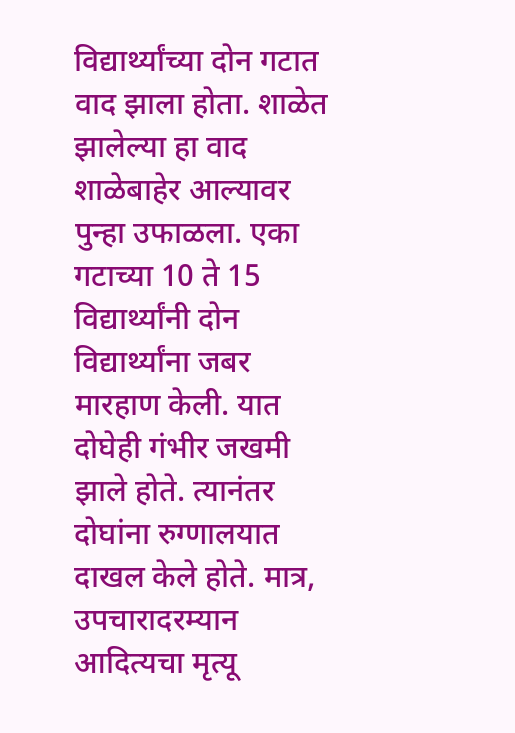विद्यार्थ्यांच्या दोन गटात वाद झाला होता. शाळेत झालेल्या हा वाद शाळेबाहेर आल्यावर पुन्हा उफाळला. एका गटाच्या 10 ते 15 विद्यार्थ्यांनी दोन विद्यार्थ्यांना जबर मारहाण केली. यात दोघेही गंभीर जखमी झाले होते. त्यानंतर दोघांना रुग्णालयात दाखल केले होते. मात्र, उपचारादरम्यान आदित्यचा मृत्यू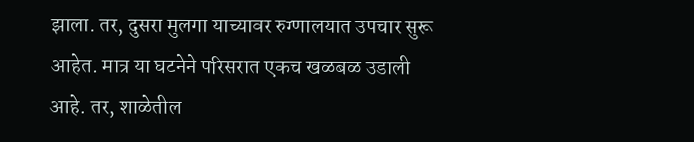झाला. तर, दुसरा मुलगा याच्यावर रुग्णालयात उपचार सुरू आहेत. मात्र या घटनेने परिसरात एकच खळबळ उडाली आहे. तर, शाळेतील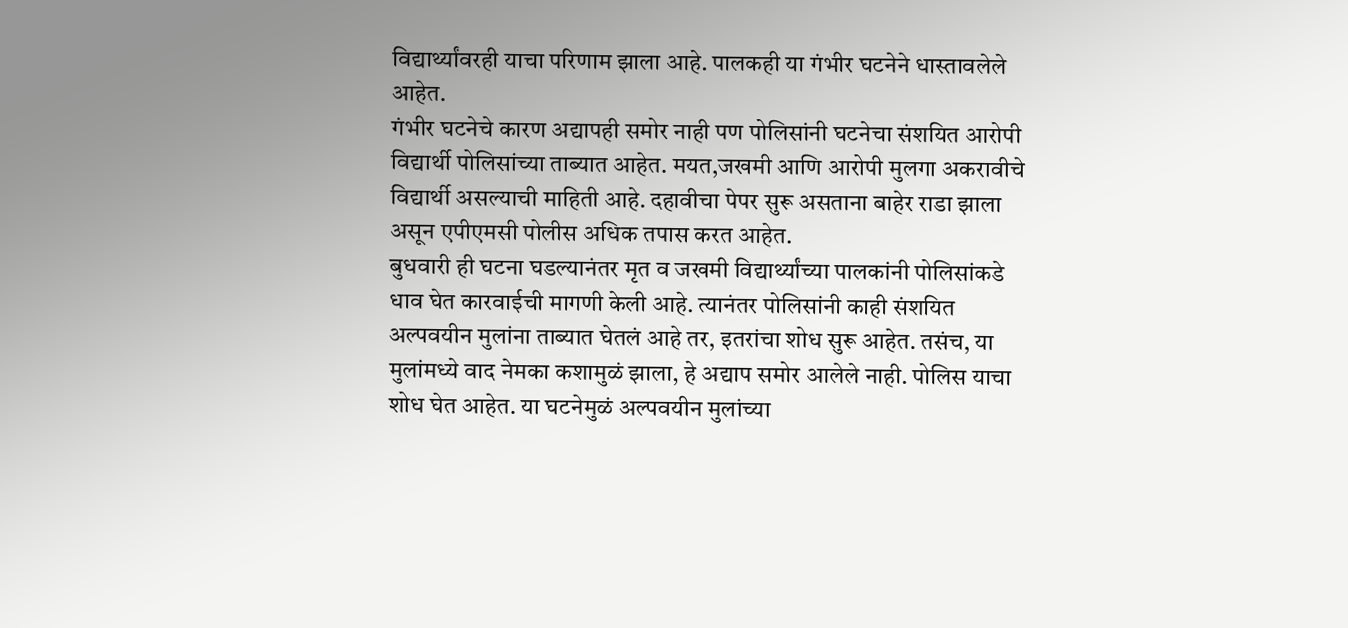विद्यार्थ्यांवरही याचा परिणाम झाला आहे. पालकही या गंभीर घटनेने धास्तावलेले आहेत.
गंभीर घटनेचे कारण अद्यापही समोर नाही पण पोलिसांनी घटनेचा संशयित आरोपी विद्यार्थी पोलिसांच्या ताब्यात आहेत. मयत,जखमी आणि आरोपी मुलगा अकरावीचे विद्यार्थी असल्याची माहिती आहे. दहावीचा पेपर सुरू असताना बाहेर राडा झाला असून एपीएमसी पोलीस अधिक तपास करत आहेत.
बुधवारी ही घटना घडल्यानंतर मृत व जखमी विद्यार्थ्यांच्या पालकांनी पोलिसांकडे धाव घेत कारवाईची मागणी केली आहे. त्यानंतर पोलिसांनी काही संशयित अल्पवयीन मुलांना ताब्यात घेतलं आहे तर, इतरांचा शोध सुरू आहेत. तसंच, या मुलांमध्ये वाद नेमका कशामुळं झाला, हे अद्याप समोर आलेले नाही. पोलिस याचा शोध घेत आहेत. या घटनेमुळं अल्पवयीन मुलांच्या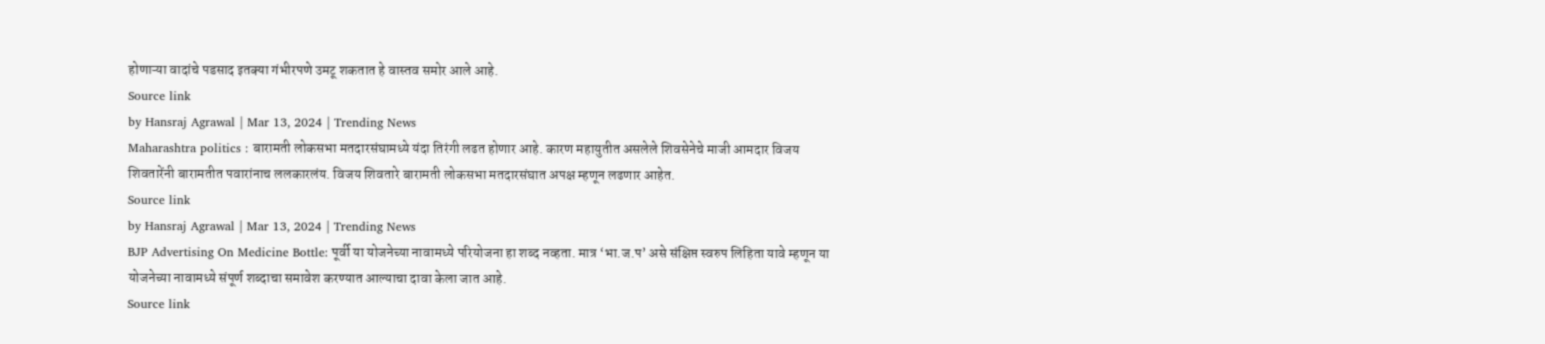होणाऱ्या वादांचे पडसाद इतक्या गंभीरपणे उमटू शकतात हे वास्तव समोर आले आहे.
Source link
by Hansraj Agrawal | Mar 13, 2024 | Trending News
Maharashtra politics : बारामती लोकसभा मतदारसंघामध्ये यंदा तिरंगी लढत होणार आहे. कारण महायुतीत असलेले शिवसेनेचे माजी आमदार विजय शिवतारेंनी बारामतीत पवारांनाच ललकारलंय. विजय शिवतारे बारामती लोकसभा मतदारसंघात अपक्ष म्हणून लढणार आहेत.
Source link
by Hansraj Agrawal | Mar 13, 2024 | Trending News
BJP Advertising On Medicine Bottle: पूर्वी या योजनेच्या नावामध्ये परियोजना हा शब्द नव्हता. मात्र ‘भा.ज.प’ असे संक्षिप्त स्वरुप लिहिता यावे म्हणून या योजनेच्या नावामध्ये संपूर्ण शब्दाचा समावेश करण्यात आल्याचा दावा केला जात आहे.
Source link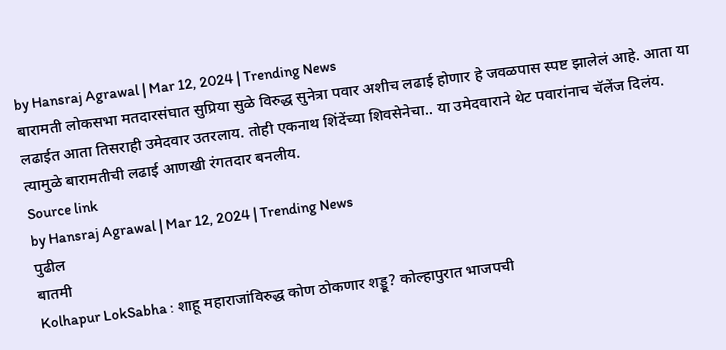by Hansraj Agrawal | Mar 12, 2024 | Trending News
बारामती लोकसभा मतदारसंघात सुप्रिया सुळे विरुद्ध सुनेत्रा पवार अशीच लढाई होणार हे जवळपास स्पष्ट झालेलं आहे. आता या लढाईत आता तिसराही उमेदवार उतरलाय. तोही एकनाथ शिंदेंच्या शिवसेनेचा.. या उमेदवाराने थेट पवारांनाच चॅलेंज दिलंय. त्यामुळे बारामतीची लढाई आणखी रंगतदार बनलीय.
Source link
by Hansraj Agrawal | Mar 12, 2024 | Trending News
पुढील
बातमी
Kolhapur LokSabha : शाहू महाराजांविरुद्ध कोण ठोकणार शड्डू? कोल्हापुरात भाजपची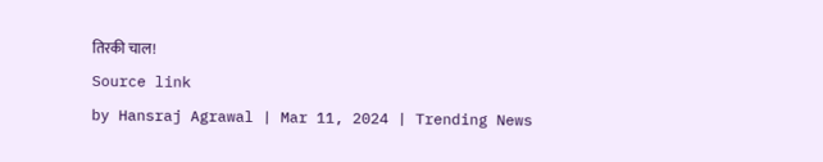तिरकी चाल!
Source link
by Hansraj Agrawal | Mar 11, 2024 | Trending News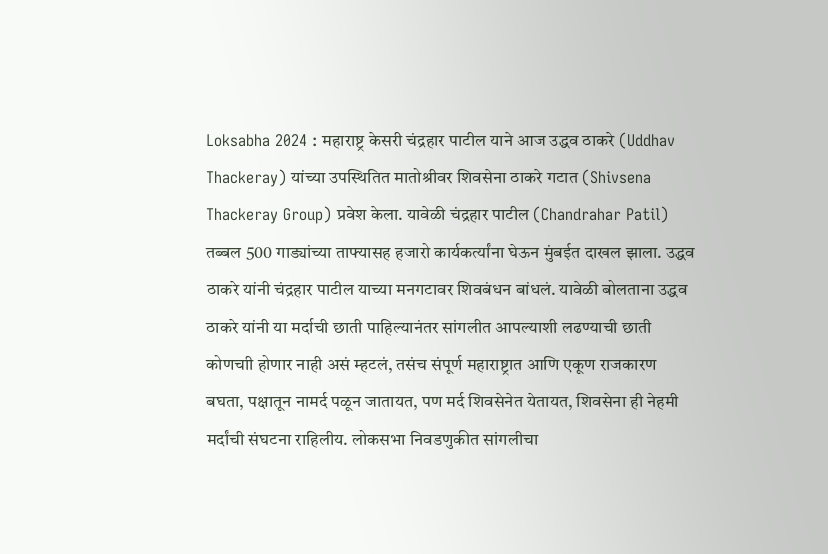Loksabha 2024 : महाराष्ट्र केसरी चंद्रहार पाटील याने आज उद्धव ठाकरे (Uddhav Thackeray) यांच्या उपस्थितित मातोश्रीवर शिवसेना ठाकरे गटात (Shivsena Thackeray Group) प्रवेश केला. यावेळी चंद्रहार पाटील (Chandrahar Patil) तब्बल 500 गाड्यांच्या ताफ्यासह हजारो कार्यकर्त्यांना घेऊन मुंबईत दाखल झाला. उद्धव ठाकरे यांनी चंद्रहार पाटील याच्या मनगटावर शिवबंधन बांधलं. यावेळी बोलताना उद्धव ठाकरे यांनी या मर्दाची छाती पाहिल्यानंतर सांगलीत आपल्याशी लढण्याची छाती कोणचाी होणार नाही असं म्हटलं, तसंच संपूर्ण महाराष्ट्रात आणि एकूण राजकारण बघता, पक्षातून नामर्द पळून जातायत, पण मर्द शिवसेनेत येतायत, शिवसेना ही नेहमी मर्दांची संघटना राहिलीय. लोकसभा निवडणुकीत सांगलीचा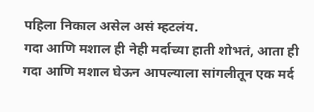पहिला निकाल असेल असं म्हटलंय.
गदा आणि मशाल ही नेही मर्दाच्या हाती शोभतं, आता ही गदा आणि मशाल घेऊन आपल्याला सांगलीतून एक मर्द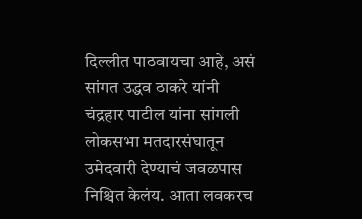दिल्लीत पाठवायचा आहे, असं सांगत उद्धव ठाकरे यांनी चंद्रहार पाटील यांना सांगली लोकसभा मतदारसंघातून उमेदवारी देण्याचं जवळपास निश्चित केलंय. आता लवकरच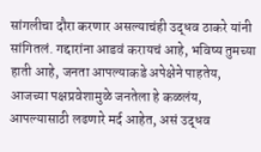सांगलीचा दौरा करणार असल्याचंही उद्धव ठाकरे यांनी सांगितलं. गद्दारांना आडवं करायचं आहे, भविष्य तुमच्या हाती आहे, जनता आपल्याकडे अपेक्षेने पाहतेय, आजच्या पक्षप्रवेशामुळे जनतेला हे कळलंय, आपल्यासाठी लढणारे मर्द आहेत, असं उद्धव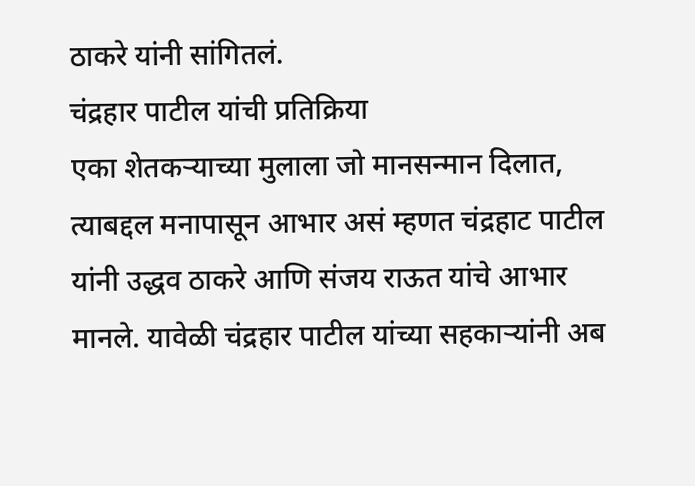ठाकरे यांनी सांगितलं.
चंद्रहार पाटील यांची प्रतिक्रिया
एका शेतकऱ्याच्या मुलाला जो मानसन्मान दिलात, त्याबद्दल मनापासून आभार असं म्हणत चंद्रहाट पाटील यांनी उद्धव ठाकरे आणि संजय राऊत यांचे आभार मानले. यावेळी चंद्रहार पाटील यांच्या सहकाऱ्यांनी अब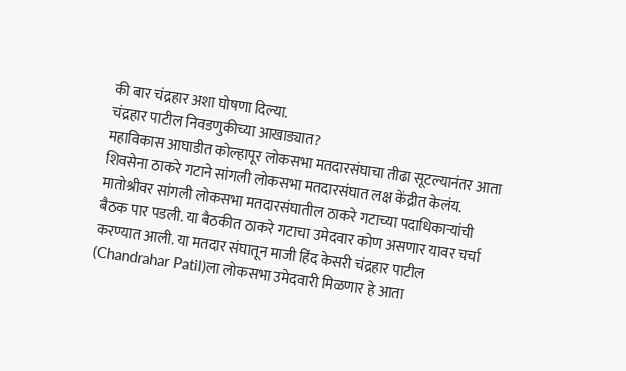की बार चंद्रहार अशा घोषणा दिल्या.
चंद्रहार पाटील निवडणुकीच्या आखाड्यात?
महाविकास आघाडीत कोल्हापूर लोकसभा मतदारसंघाचा तीढा सूटल्यानंतर आता शिवसेना ठाकरे गटाने सांगली लोकसभा मतदारसंघात लक्ष केंद्रीत केलंय. मातोश्रीवर सांगली लोकसभा मतदारसंघातील ठाकरे गटाच्या पदाधिकाऱ्यांची बैठक पार पडली. या बैठकीत ठाकरे गटाचा उमेदवार कोण असणार यावर चर्चा करण्यात आली. या मतदार संघातून माजी हिंद केसरी चंद्रहार पाटील (Chandrahar Patil)ला लोकसभा उमेदवारी मिळणार हे आता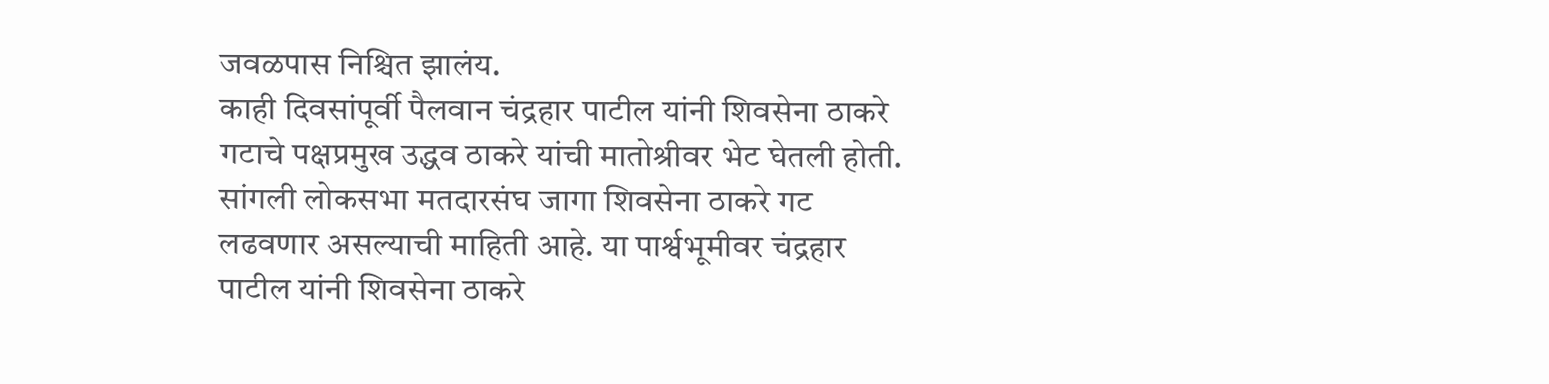जवळपास निश्चित झालंय.
काही दिवसांपूर्वी पैलवान चंद्रहार पाटील यांनी शिवसेना ठाकरे गटाचे पक्षप्रमुख उद्धव ठाकरे यांची मातोश्रीवर भेट घेतली होती. सांगली लोकसभा मतदारसंघ जागा शिवसेना ठाकरे गट लढवणार असल्याची माहिती आहे. या पार्श्वभूमीवर चंद्रहार पाटील यांनी शिवसेना ठाकरे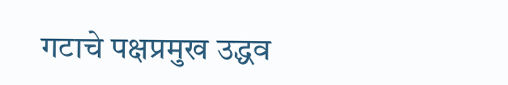गटाचे पक्षप्रमुख उद्धव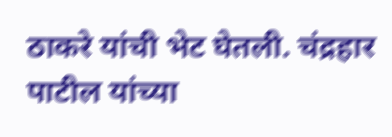ठाकरे यांची भेट घेतली. चंद्रहार पाटील यांच्या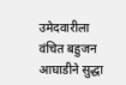उमेदवारीला वंचित बहुजन आघाडीने सुद्धा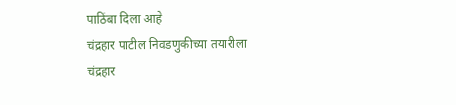पाठिंबा दिला आहे
चंद्रहार पाटील निवडणुकीच्या तयारीला
चंद्रहार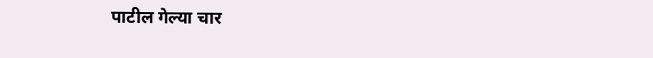पाटील गेल्या चार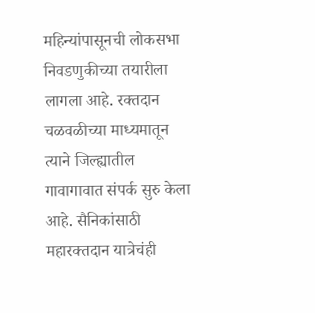महिन्यांपासूनची लोकसभा निवडणुकीच्या तयारीला लागला आहे. रक्तदान चळवळीच्या माध्यमातून त्याने जिल्ह्यातील गावागावात संपर्क सुरु केला आहे. सैनिकांसाठी महारक्तदान यात्रेचंही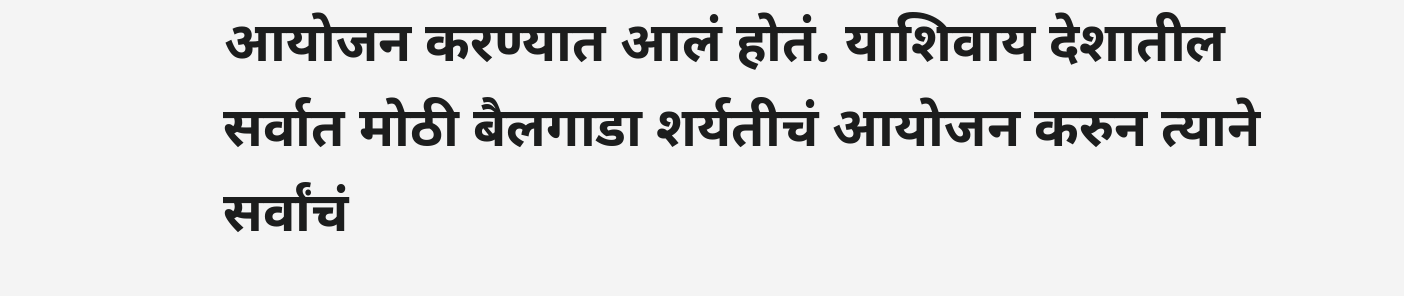आयोजन करण्यात आलं होतं. याशिवाय देशातील सर्वात मोठी बैलगाडा शर्यतीचं आयोजन करुन त्याने सर्वांचं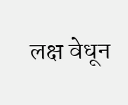लक्ष वेधून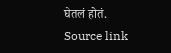घेतलं होतं.
Source link